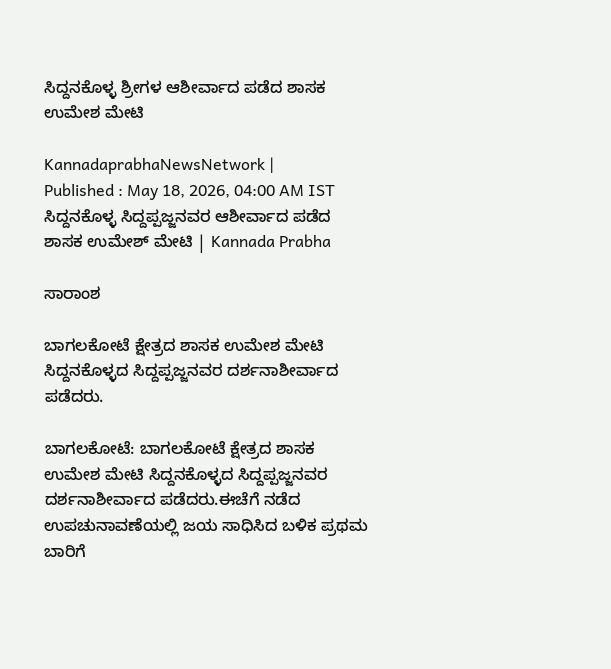ಸಿದ್ದನಕೊಳ್ಳ ಶ್ರೀಗಳ ಆಶೀರ್ವಾದ ಪಡೆದ ಶಾಸಕ ಉಮೇಶ ಮೇಟಿ

KannadaprabhaNewsNetwork |
Published : May 18, 2026, 04:00 AM IST
ಸಿದ್ದನಕೊಳ್ಳ ಸಿದ್ದಪ್ಪಜ್ಜನವರ ಆಶೀರ್ವಾದ ಪಡೆದ ಶಾಸಕ ಉಮೇಶ್ ಮೇಟಿ | Kannada Prabha

ಸಾರಾಂಶ

ಬಾಗಲಕೋಟೆ ಕ್ಷೇತ್ರದ ಶಾಸಕ ಉಮೇಶ ಮೇಟಿ ಸಿದ್ದನಕೊಳ್ಳದ ಸಿದ್ದಪ್ಪಜ್ಜನವರ ದರ್ಶನಾಶೀರ್ವಾದ ಪಡೆದರು.

ಬಾಗಲಕೋಟೆ: ಬಾಗಲಕೋಟೆ ಕ್ಷೇತ್ರದ ಶಾಸಕ ಉಮೇಶ ಮೇಟಿ ಸಿದ್ದನಕೊಳ್ಳದ ಸಿದ್ದಪ್ಪಜ್ಜನವರ ದರ್ಶನಾಶೀರ್ವಾದ ಪಡೆದರು.ಈಚೆಗೆ ನಡೆದ ಉಪಚುನಾವಣೆಯಲ್ಲಿ ಜಯ ಸಾಧಿಸಿದ ಬಳಿಕ ಪ್ರಥಮ ಬಾರಿಗೆ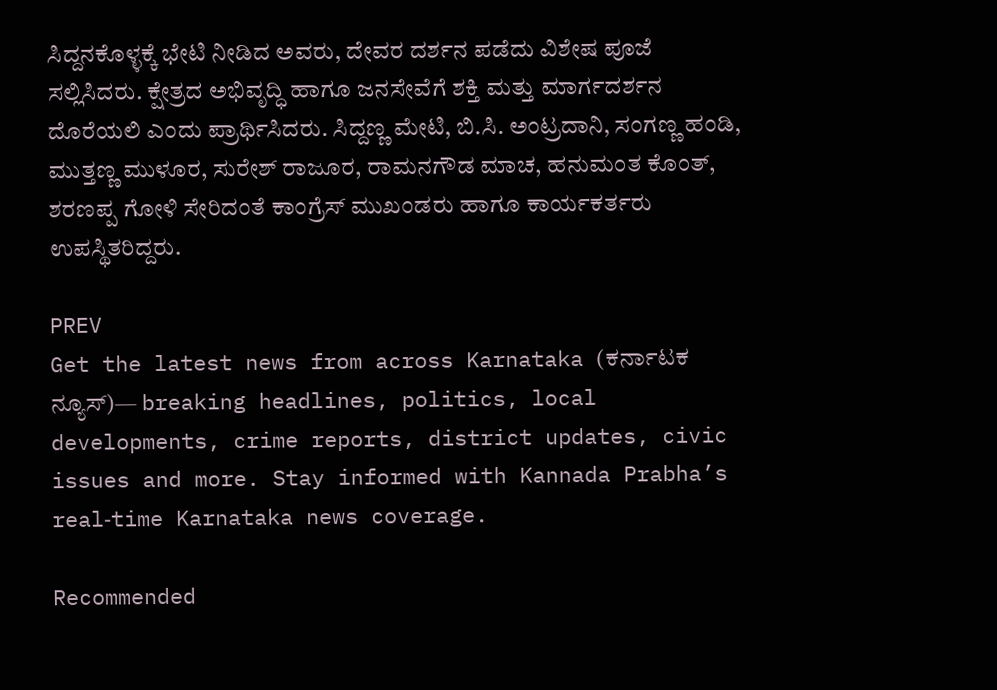ಸಿದ್ದನಕೊಳ್ಳಕ್ಕೆ ಭೇಟಿ ನೀಡಿದ ಅವರು, ದೇವರ ದರ್ಶನ ಪಡೆದು ವಿಶೇಷ ಪೂಜೆ ಸಲ್ಲಿಸಿದರು. ಕ್ಷೇತ್ರದ ಅಭಿವೃದ್ಧಿ ಹಾಗೂ ಜನಸೇವೆಗೆ ಶಕ್ತಿ ಮತ್ತು ಮಾರ್ಗದರ್ಶನ ದೊರೆಯಲಿ ಎಂದು ಪ್ರಾರ್ಥಿಸಿದರು. ಸಿದ್ದಣ್ಣ ಮೇಟಿ, ಬಿ.ಸಿ. ಅಂಟ್ರದಾನಿ, ಸಂಗಣ್ಣ ಹಂಡಿ, ಮುತ್ತಣ್ಣ ಮುಳೂರ, ಸುರೇಶ್ ರಾಜೂರ, ರಾಮನಗೌಡ ಮಾಚ, ಹನುಮಂತ ಕೊಂತ್, ಶರಣಪ್ಪ ಗೋಳಿ ಸೇರಿದಂತೆ ಕಾಂಗ್ರೆಸ್ ಮುಖಂಡರು ಹಾಗೂ ಕಾರ್ಯಕರ್ತರು ಉಪಸ್ಥಿತರಿದ್ದರು.

PREV
Get the latest news from across Karnataka (ಕರ್ನಾಟಕ ನ್ಯೂಸ್)— breaking headlines, politics, local developments, crime reports, district updates, civic issues and more. Stay informed with Kannada Prabha’s real‑time Karnataka news coverage.

Recommended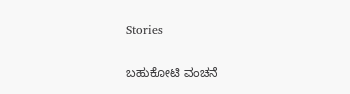Stories

ಬಹುಕೋಟಿ ವಂಚನೆ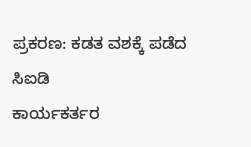ಪ್ರಕರಣ: ಕಡತ ವಶಕ್ಕೆ ಪಡೆದ ಸಿಐಡಿ
ಕಾರ್ಯಕರ್ತರ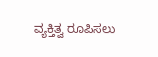ವ್ಯಕ್ತಿತ್ವ ರೂಪಿಸಲು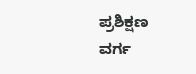ಪ್ರಶಿಕ್ಷಣ ವರ್ಗ